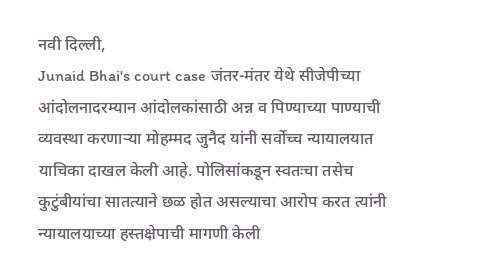नवी दिल्ली,
Junaid Bhai's court case जंतर-मंतर येथे सीजेपीच्या आंदोलनादरम्यान आंदोलकांसाठी अन्न व पिण्याच्या पाण्याची व्यवस्था करणाऱ्या मोहम्मद जुनैद यांनी सर्वोच्च न्यायालयात याचिका दाखल केली आहे. पोलिसांकडून स्वतःचा तसेच कुटुंबीयांचा सातत्याने छळ होत असल्याचा आरोप करत त्यांनी न्यायालयाच्या हस्तक्षेपाची मागणी केली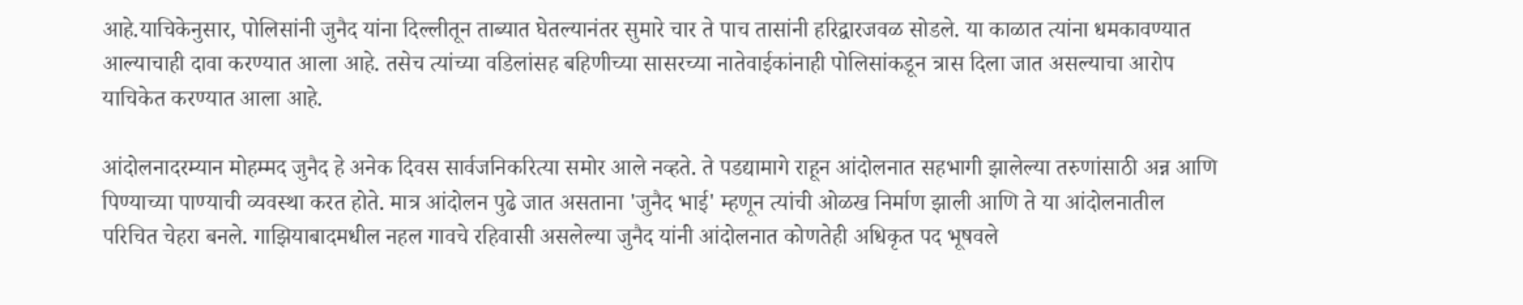आहे.याचिकेनुसार, पोलिसांनी जुनैद यांना दिल्लीतून ताब्यात घेतल्यानंतर सुमारे चार ते पाच तासांनी हरिद्वारजवळ सोडले. या काळात त्यांना धमकावण्यात आल्याचाही दावा करण्यात आला आहे. तसेच त्यांच्या वडिलांसह बहिणीच्या सासरच्या नातेवाईकांनाही पोलिसांकडून त्रास दिला जात असल्याचा आरोप याचिकेत करण्यात आला आहे.

आंदोलनादरम्यान मोहम्मद जुनैद हे अनेक दिवस सार्वजनिकरित्या समोर आले नव्हते. ते पडद्यामागे राहून आंदोलनात सहभागी झालेल्या तरुणांसाठी अन्न आणि पिण्याच्या पाण्याची व्यवस्था करत होते. मात्र आंदोलन पुढे जात असताना 'जुनैद भाई' म्हणून त्यांची ओळख निर्माण झाली आणि ते या आंदोलनातील परिचित चेहरा बनले. गाझियाबादमधील नहल गावचे रहिवासी असलेल्या जुनैद यांनी आंदोलनात कोणतेही अधिकृत पद भूषवले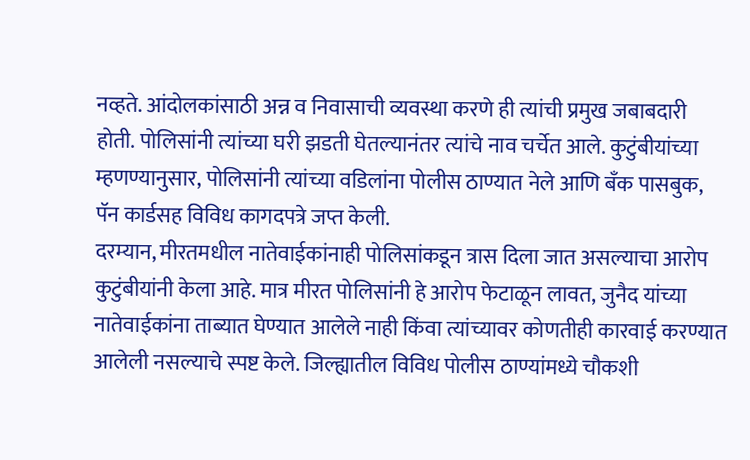नव्हते. आंदोलकांसाठी अन्न व निवासाची व्यवस्था करणे ही त्यांची प्रमुख जबाबदारी होती. पोलिसांनी त्यांच्या घरी झडती घेतल्यानंतर त्यांचे नाव चर्चेत आले. कुटुंबीयांच्या म्हणण्यानुसार, पोलिसांनी त्यांच्या वडिलांना पोलीस ठाण्यात नेले आणि बँक पासबुक, पॅन कार्डसह विविध कागदपत्रे जप्त केली.
दरम्यान, मीरतमधील नातेवाईकांनाही पोलिसांकडून त्रास दिला जात असल्याचा आरोप कुटुंबीयांनी केला आहे. मात्र मीरत पोलिसांनी हे आरोप फेटाळून लावत, जुनैद यांच्या नातेवाईकांना ताब्यात घेण्यात आलेले नाही किंवा त्यांच्यावर कोणतीही कारवाई करण्यात आलेली नसल्याचे स्पष्ट केले. जिल्ह्यातील विविध पोलीस ठाण्यांमध्ये चौकशी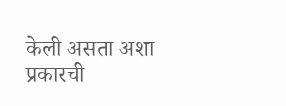केली असता अशा प्रकारची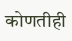कोणतीही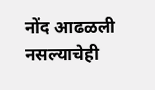नोंद आढळली नसल्याचेही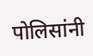पोलिसांनी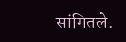सांगितले.